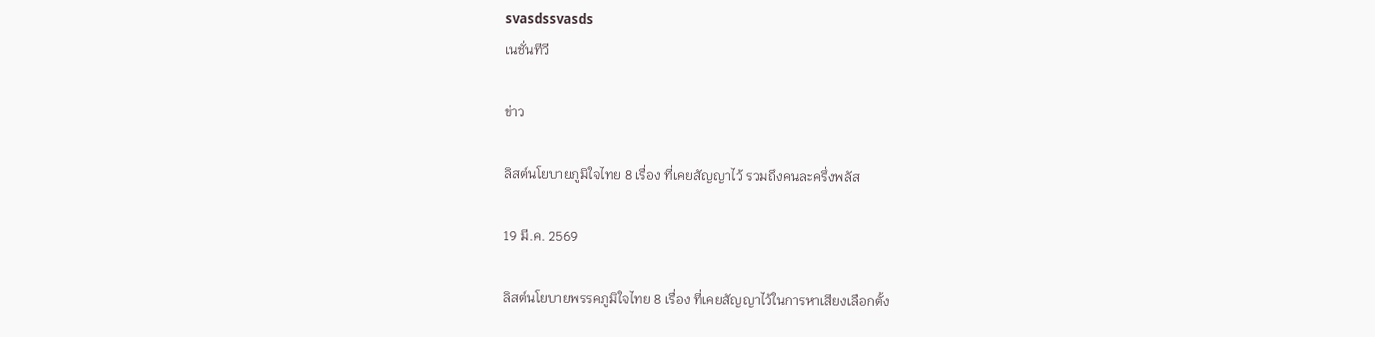svasdssvasds
เนชั่นทีวี

ข่าว

ลิสต์นโยบายภูมิใจไทย 8 เรื่อง ที่เคยสัญญาไว้ รวมถึงคนละครึ่งพลัส

19 มี.ค. 2569

ลิสต์นโยบายพรรคภูมิใจไทย 8 เรื่อง ที่เคยสัญญาไว้ในการหาเสียงเลือกตั้ง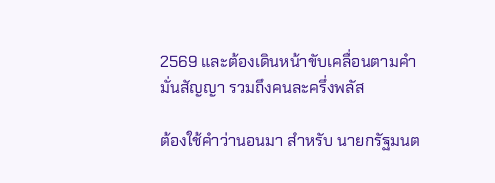2569 และต้องเดินหน้าขับเคลื่อนตามคำมั่นสัญญา รวมถึงคนละครึ่งพลัส

ต้องใช้คำว่านอนมา สำหรับ นายกรัฐมนต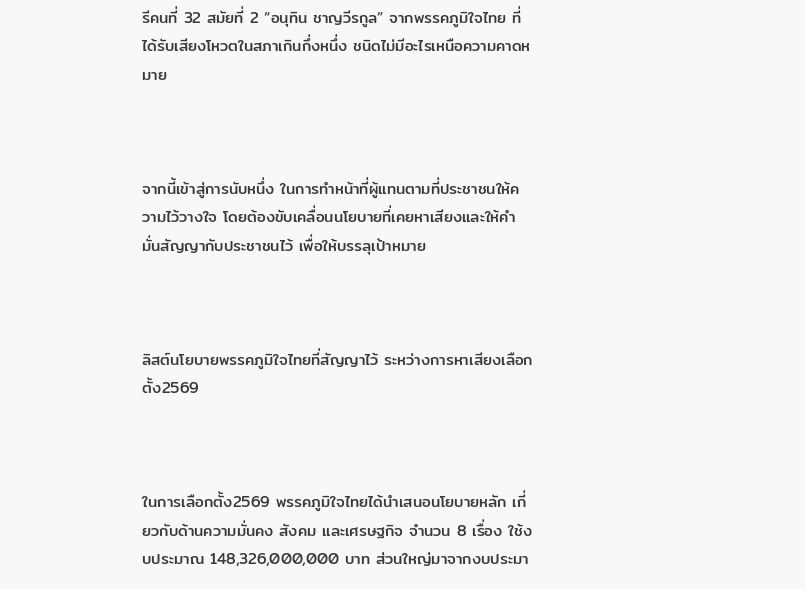รีคนที่ 32 สมัยที่ 2 “อนุทิน ชาญวีรกูล” จากพรรคภูมิใจไทย ที่ได้รับเสียงโหวตในสภาเกินกึ่งหนึ่ง ชนิดไม่มีอะไรเหนือความคาดหมาย



จากนี้เข้าสู่การนับหนึ่ง ในการทำหน้าที่ผู้แทนตามที่ประชาชนให้ความไว้วางใจ โดยต้องขับเคลื่อนนโยบายที่เคยหาเสียงและให้คำมั่นสัญญากับประชาชนไว้ เพื่อให้บรรลุเป้าหมาย



ลิสต์นโยบายพรรคภูมิใจไทยที่สัญญาไว้ ระหว่างการหาเสียงเลือกตั้ง2569



ในการเลือกตั้ง2569 พรรคภูมิใจไทยได้นำเสนอนโยบายหลัก เกี่ยวกับด้านความมั่นคง สังคม และเศรษฐกิจ จำนวน 8 เรื่อง ใช้งบประมาณ 148,326,000,000 บาท ส่วนใหญ่มาจากงบประมา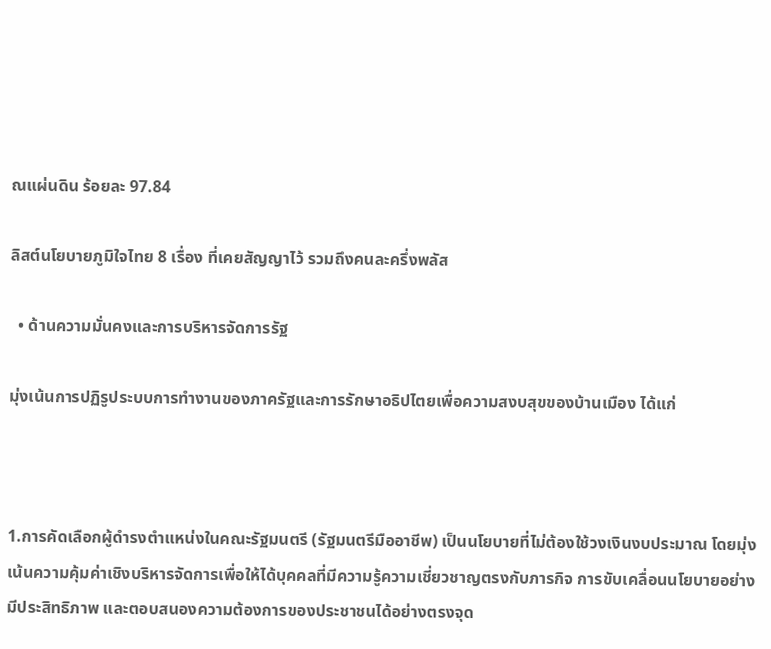ณแผ่นดิน ร้อยละ 97.84

ลิสต์นโยบายภูมิใจไทย 8 เรื่อง ที่เคยสัญญาไว้ รวมถึงคนละครึ่งพลัส

  • ด้านความมั่นคงและการบริหารจัดการรัฐ

มุ่งเน้นการปฏิรูประบบการทำงานของภาครัฐและการรักษาอธิปไตยเพื่อความสงบสุขของบ้านเมือง ได้แก่



1.การคัดเลือกผู้ดำรงตำแหน่งในคณะรัฐมนตรี (รัฐมนตรีมืออาชีพ) เป็นนโยบายที่ไม่ต้องใช้วงเงินงบประมาณ โดยมุ่งเน้นความคุ้มค่าเชิงบริหารจัดการเพื่อให้ได้บุคคลที่มีความรู้ความเชี่ยวชาญตรงกับภารกิจ การขับเคลื่อนนโยบายอย่างมีประสิทธิภาพ และตอบสนองความต้องการของประชาชนได้อย่างตรงจุด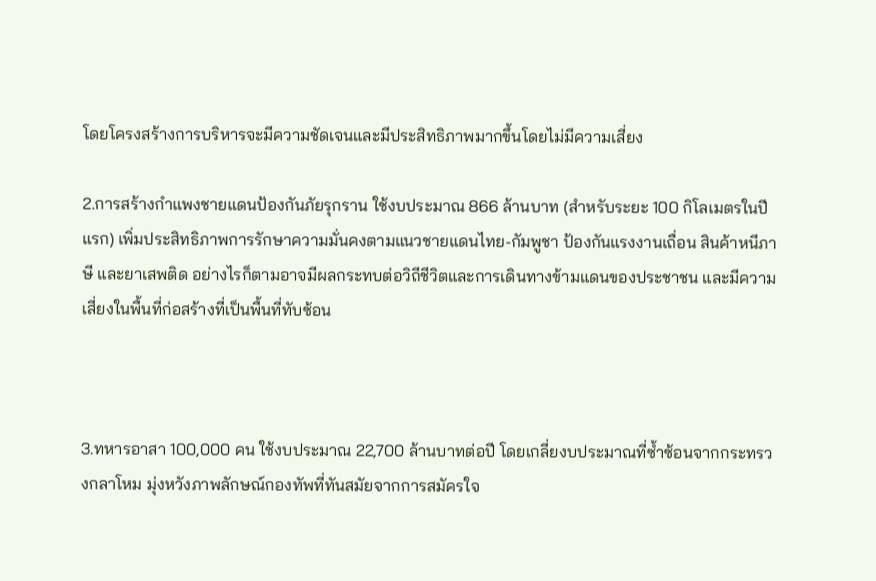โดยโครงสร้างการบริหารจะมีความชัดเจนและมีประสิทธิภาพมากขึ้นโดยไม่มีความเสี่ยง

2.การสร้างกำแพงชายแดนป้องกันภัยรุกราน ใช้งบประมาณ 866 ล้านบาท (สำหรับระยะ 100 กิโลเมตรในปีแรก) เพิ่มประสิทธิภาพการรักษาความมั่นคงตามแนวชายแดนไทย-กัมพูชา ป้องกันแรงงานเถื่อน สินค้าหนีภาษี และยาเสพติด อย่างไรก็ตามอาจมีผลกระทบต่อวิถีชีวิตและการเดินทางข้ามแดนของประชาชน และมีความเสี่ยงในพื้นที่ก่อสร้างที่เป็นพื้นที่ทับซ้อน



3.ทหารอาสา 100,000 คน ใช้งบประมาณ 22,700 ล้านบาทต่อปี โดยเกลี่ยงบประมาณที่ซ้ำซ้อนจากกระทรวงกลาโหม มุ่งหวังภาพลักษณ์กองทัพที่ทันสมัยจากการสมัครใจ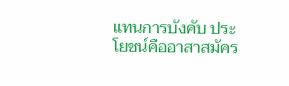แทนการบังคับ ประโยชน์คืออาสาสมัคร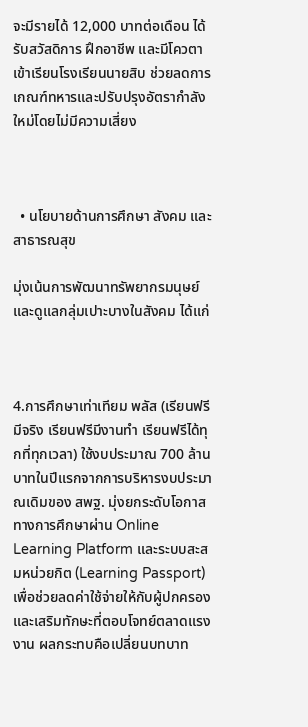จะมีรายได้ 12,000 บาทต่อเดือน ได้รับสวัสดิการ ฝึกอาชีพ และมีโควตาเข้าเรียนโรงเรียนนายสิบ ช่วยลดการเกณฑ์ทหารและปรับปรุงอัตรากำลังใหม่โดยไม่มีความเสี่ยง



  • นโยบายด้านการศึกษา สังคม และสาธารณสุข

มุ่งเน้นการพัฒนาทรัพยากรมนุษย์และดูแลกลุ่มเปาะบางในสังคม ได้แก่



4.การศึกษาเท่าเทียม พลัส (เรียนฟรีมีจริง เรียนฟรีมีงานทำ เรียนฟรีได้ทุกที่ทุกเวลา) ใช้งบประมาณ 700 ล้านบาทในปีแรกจากการบริหารงบประมาณเดิมของ สพฐ. มุ่งยกระดับโอกาสทางการศึกษาผ่าน Online Learning Platform และระบบสะสมหน่วยกิต (Learning Passport) เพื่อช่วยลดค่าใช้จ่ายให้กับผู้ปกครองและเสริมทักษะที่ตอบโจทย์ตลาดแรงงาน ผลกระทบคือเปลี่ยนบทบาท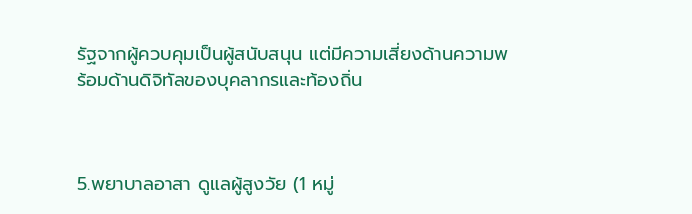รัฐจากผู้ควบคุมเป็นผู้สนับสนุน แต่มีความเสี่ยงด้านความพร้อมด้านดิจิทัลของบุคลากรและท้องถิ่น



5.พยาบาลอาสา ดูแลผู้สูงวัย (1 หมู่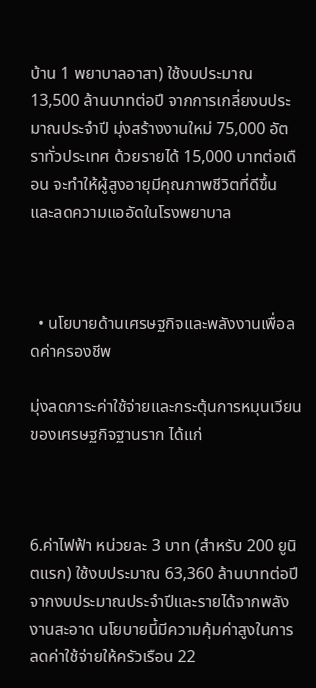บ้าน 1 พยาบาลอาสา) ใช้งบประมาณ 13,500 ล้านบาทต่อปี จากการเกลี่ยงบประมาณประจำปี มุ่งสร้างงานใหม่ 75,000 อัตราทั่วประเทศ ด้วยรายได้ 15,000 บาทต่อเดือน จะทำให้ผู้สูงอายุมีคุณภาพชีวิตที่ดีขึ้น และลดความแออัดในโรงพยาบาล



  • นโยบายด้านเศรษฐกิจและพลังงานเพื่อลดค่าครองชีพ

มุ่งลดภาระค่าใช้จ่ายและกระตุ้นการหมุนเวียนของเศรษฐกิจฐานราก ได้แก่



6.ค่าไฟฟ้า หน่วยละ 3 บาท (สำหรับ 200 ยูนิตแรก) ใช้งบประมาณ 63,360 ล้านบาทต่อปี จากงบประมาณประจำปีและรายได้จากพลังงานสะอาด นโยบายนี้มีความคุ้มค่าสูงในการลดค่าใช้จ่ายให้ครัวเรือน 22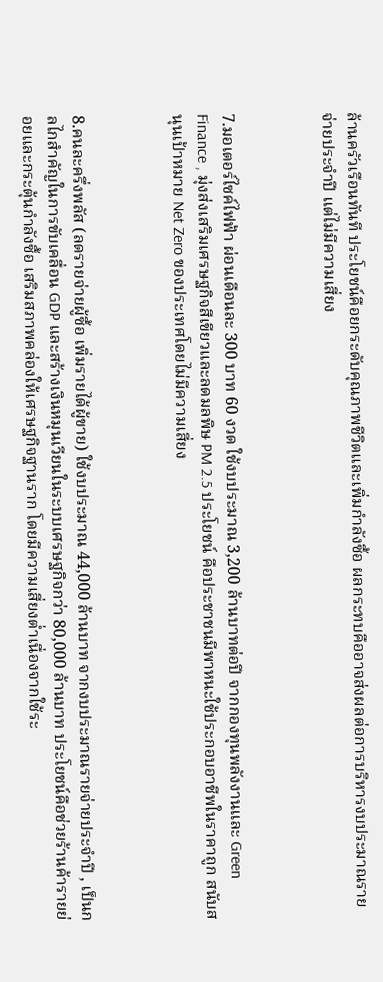ล้านครัวเรือนทันที ประโยชน์คือยกระดับคุณภาพชีวิตและเพิ่มกำลังซื้อ ผลกระทบคืออาจส่งผลต่อการบริหารงบประมาณรายจ่ายประจำปี แต่ไม่มีความเสี่ยง



7.มอเตอร์ไซค์ไฟฟ้า ผ่อนเดือนละ 300 บาท 60 งวด ใช้งบประมาณ 3,200 ล้านบาทต่อปี จากกองทุนพลังงานและ Green Finance , มุ่งส่งเสริมเศรษฐกิจสีเขียวและลดมลพิษ PM 2.5 ประโยชน์ คือประชาชนมีพาหนะใช้ประกอบอาชีพในราคาถูก สนับสนุนเป้าหมาย Net Zero ของประเทศโดยไม่มีความเสี่ยง



8.คนละครึ่งพลัส (ลดรายจ่ายผู้ซื้อ เพิ่มรายได้ผู้ขาย) ใช้งบประมาณ 44,000 ล้านบาท จากงบประมาณรายจ่ายประจำปี , เป็นกลไกสำคัญในการขับเคลื่อน GDP และสร้างเงินหมุนเวียนในระบบเศรษฐกิจกว่า 80,000 ล้านบาท ประโยชน์คือช่วยร้านค้ารายย่อยและกระตุ้นกำลังซื้อ เสริมสภาพคล่องให้เศรษฐกิจฐานราก โดยมีความเสี่ยงต่ำเนื่องจากใช้ระ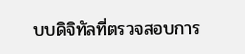บบดิจิทัลที่ตรวจสอบการ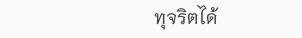ทุจริตได้